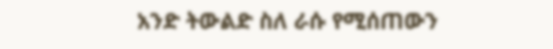አንድ ትውልድ ስለ ራሱ የሚሰጠውን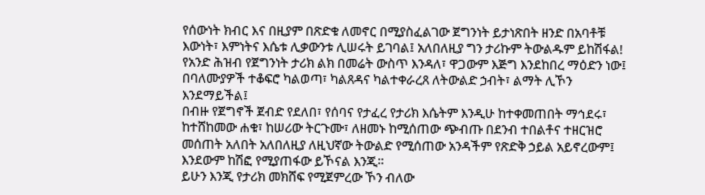የሰውነት ክብር እና በዚያም በጽድቁ ለመኖር በሚያስፈልገው ጀግንነት ይታነጽበት ዘንድ በአባቶቹ እውነት፣ እምነትና እሴቱ ሊቃውንቱ ሊሠሩት ይገባል፤ አለበለዚያ ግን ታሪኩም ትውልዱም ይከሽፋል!
የአንድ ሕዝብ የጀግንነት ታሪክ ልክ በመሬት ውስጥ እንዳለ፣ ዋጋውም እጅግ እንደከበረ ማዕድን ነው፤ በባለሙያዎች ተቆፍሮ ካልወጣ፣ ካልጸዳና ካልተቀራረጸ ለትውልድ ኃብት፣ ልማት ሊኾን እንደማይችል፤
በብዙ የጀግኖች ጀብድ የደለበ፣ የሰባና የታፈረ የታሪክ እሴትም እንዲሁ ከተቀመጠበት ማኅደሩ፣ ከተሸከመው ሐቁ፣ ከሠሪው ትርጉሙ፣ ለዘመኑ ከሚሰጠው ጭብጡ በደንብ ተበልቶና ተዘርዝሮ መሰጠት አለበት አለበለዚያ ለዚህኛው ትውልድ የሚሰጠው አንዳችም የጽድቅ ኃይል አይኖረውም፤ እንደውም ከሽፎ የሚያጠፋው ይኾናል እንጂ።
ይሁን እንጂ የታሪክ መክሸፍ የሚጀምረው ኾን ብለው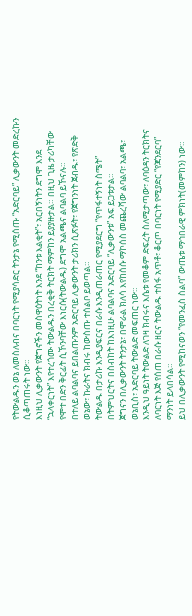የትውልዱን ወኔ ለመስለብና በባርነት የሚያሳድር ትንታኔ የሚሰጡ “አድርባይ” ሊቃውንት መድረኩን ሲቆጣጠሩት ነው።
እነዚህ ሊቃውንት የጀግኖችን መስዋዕትነት እንደ “ከንቱ እልቂት”፣ አርበኝነትን ደግሞ እንደ “ኋላቀርነት” እየተረጎሙ ትውልዱን በረቂቅ ትርክት ማምከን ይያያዙታል። በዚህ ጊዜ ታሪካቸው የሞተ በድን ቅርፊት ሲኾንባቸው እነርሱ(ትውልዱ) ደግሞ አልጫና ልባልባ ይኾናሉ።
በተለይ ልባልባና ይበልጡንም አድርባይ ሊቃውንት ታሪክን ሲጽፉት፣ የጀግንነት ጀብዱ፣ የጽድቅ ወኔው፣ ኩራትና ክብሩ ከውስጡ ተሰልቦ ይወጣል።
ትውልዱ በታሪኩ እንዲያፍርና በራሱ እንዲጠራጠር የሚያደርግ “የጥፋተኝነት ስሜት” በትምህርትና በስብከት ከእነዚሁ ልባልባና አድርባይ “ሊቃውንቱ” አፍ ይጋቱታል።
ጀግናን በሊቃውንት ትንታኔ፣ በሞራል ክለሳ እየከሰሱ ማኮሰስ መጨረሻው ልባልባ፣ አልጫ፣ ወኔቢስ፣ አድርባይ ትውልድ መፍጠር ነው።
እንዲህ ዓይነት ትውልድ ለገዛ ክብሩና እሴቱ የመቆም ድፍረት ስለሚታጣው፣ ለባዕዳን ትርክትና ለባርነት እጅ የሰጠ በራሱ ዘርና ትውልዱ ተስፋ አጥቶ፣ ቆርጦ በባርነት የሚያድር “የጃንደርባ” ማንነት ይላበሳል።
ይህ በሊቃውንት የሚከናወን “የመንፈስ ስልባ” ውጤቱ ማኅበራዊ ምክነት(መምከን) ነው።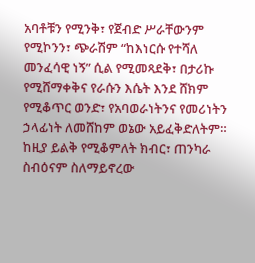አባቶቹን የሚንቅ፣ የጀብድ ሥራቸውንም የሚኮንን፣ ጭራሽም “ከእነርሱ የተሻለ መንፈሳዊ ነኝ” ሲል የሚመጻደቅ፣ በታሪኩ የሚሸማቀቅና የራሱን እሴት እንደ ሸክም የሚቆጥር ወንድ፣ የአባወራነትንና የመሪነትን ኃላፊነት ለመሸከም ወኔው አይፈቅድለትም።
ከዚያ ይልቅ የሚቆምለት ክብር፣ ጠንካራ ስብዕናም ስለማይኖረው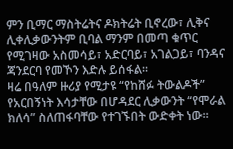ምን ቢማር ማስትሬትና ዶክትሬት ቢኖረው፣ ሊቅና ሊቀሊቃውንትም ቢባል ማንም በመጣ ቁጥር የሚገዛው አስመሳይ፣ አድርባይ፣ አገልጋይ፣ ባንዳና ጃንደርባ የመኾን እድሉ ይሰፋል።
ዛሬ በዓለም ዙሪያ የሚታዩ “የከሸፉ ትውልዶች” የአርበኝነት እሳታቸው በሆዳደር ሊቃውንት “የሞራል ክለሳ” ስለጠፋባቸው የተገኙበት ውድቀት ነው።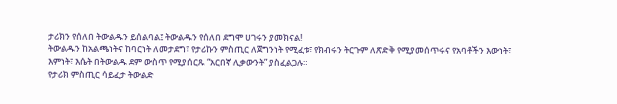ታሪክን የሰለበ ትውልዱን ይሰልባል፤ ትውልዱን የሰለበ ደግሞ ሀገሩን ያመክናል!
ትውልዱን ከአልጫነትና ከባርነት ለመታደግ፣ የታሪኩን ምስጢር ለጀግንነት የሚፈቱ፣ የክብሩን ትርጉም ለጽድቅ የሚያመሰጥሩና የአባቶችን እውነት፣ እምነት፣ እሴት በትውልዱ ደም ውስጥ የሚያሰርጹ “አርበኛ ሊቃውንት” ያስፈልጋሉ።
የታሪክ ምስጢር ሳይፈታ ትውልድ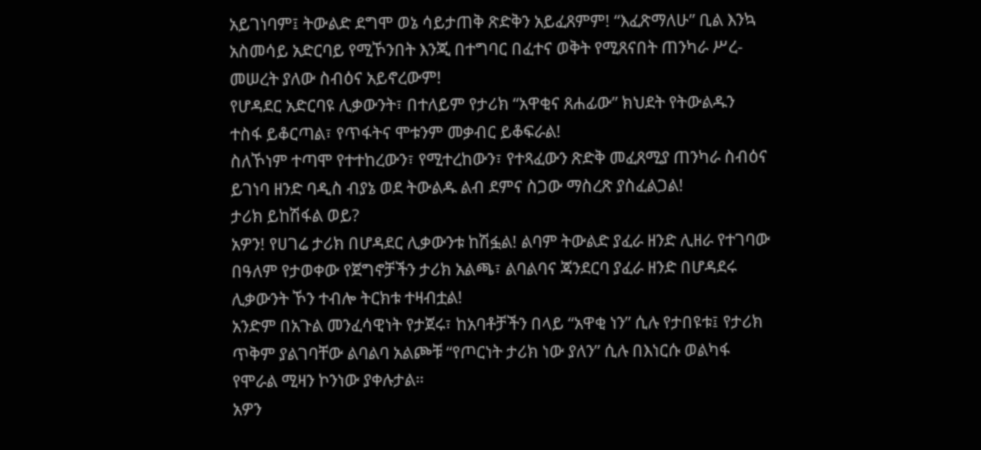አይገነባም፤ ትውልድ ደግሞ ወኔ ሳይታጠቅ ጽድቅን አይፈጸምም! “እፈጽማለሁ” ቢል እንኳ አስመሳይ አድርባይ የሚኾንበት እንጂ በተግባር በፈተና ወቅት የሚጸናበት ጠንካራ ሥረ-መሠረት ያለው ስብዕና አይኖረውም!
የሆዳደር አድርባዩ ሊቃውንት፣ በተለይም የታሪክ “አዋቂና ጸሐፊው” ክህደት የትውልዱን ተስፋ ይቆርጣል፣ የጥፋትና ሞቱንም መቃብር ይቆፍራል!
ስለኾነም ተጣሞ የተተከረውን፣ የሚተረከውን፣ የተጻፈውን ጽድቅ መፈጸሚያ ጠንካራ ስብዕና ይገነባ ዘንድ ባዲስ ብያኔ ወደ ትውልዱ ልብ ደምና ስጋው ማስረጽ ያስፈልጋል!
ታሪክ ይከሽፋል ወይ?
አዎን! የሀገሬ ታሪክ በሆዳደር ሊቃውንቱ ከሽፏል! ልባም ትውልድ ያፈራ ዘንድ ሊዘራ የተገባው በዓለም የታወቀው የጀግኖቻችን ታሪክ አልጫ፣ ልባልባና ጃንደርባ ያፈራ ዘንድ በሆዳደሩ ሊቃውንት ኾን ተብሎ ትርክቱ ተዛብቷል!
አንድም በአጉል መንፈሳዊነት የታጀሩ፣ ከአባቶቻችን በላይ “አዋቂ ነን” ሲሉ የታበዩቱ፤ የታሪክ ጥቅም ያልገባቸው ልባልባ አልጮቹ “የጦርነት ታሪክ ነው ያለን” ሲሉ በእነርሱ ወልካፋ የሞራል ሚዛን ኮንነው ያቀሉታል።
አዎን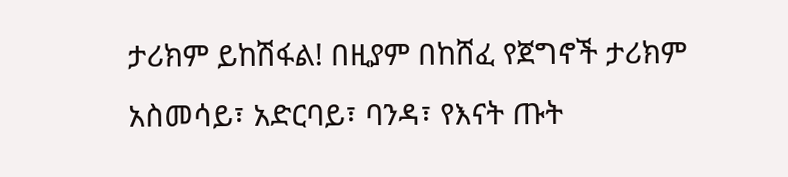ታሪክም ይከሽፋል! በዚያም በከሸፈ የጀግኖች ታሪክም አስመሳይ፣ አድርባይ፣ ባንዳ፣ የእናት ጡት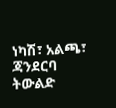ነካሽ፣ አልጫ፣ ጃንደርባ ትውልድ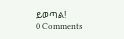ይወጣል!
0 Comments